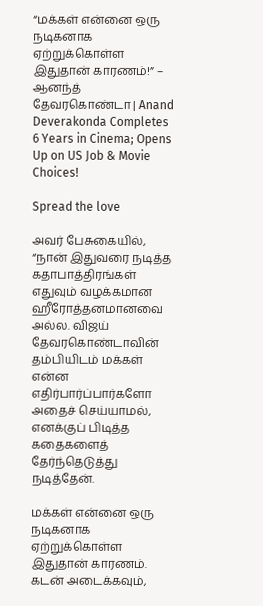“மக்கள் என்னை ஒரு நடிகனாக ஏற்றுக்கொள்ள இதுதான் காரணம்!” – ஆனந்த் தேவரகொண்டா | Anand Deverakonda Completes 6 Years in Cinema; Opens Up on US Job & Movie Choices!

Spread the love

அவர் பேசுகையில், “நான் இதுவரை நடித்த கதாபாத்திரங்கள் எதுவும் வழக்கமான ஹீரோத்தனமானவை அல்ல. விஜய் தேவரகொண்டாவின் தம்பியிடம் மக்கள் என்ன எதிர்பார்ப்பார்களோ அதைச் செய்யாமல், எனக்குப் பிடித்த கதைகளைத் தேர்ந்தெடுத்து நடித்தேன்.

மக்கள் என்னை ஒரு நடிகனாக ஏற்றுக்கொள்ள இதுதான் காரணம். கடன் அடைக்கவும்,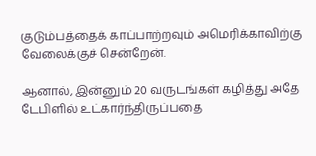குடும்பத்தைக் காப்பாற்றவும் அமெரிக்காவிற்கு வேலைக்குச் சென்றேன்.

ஆனால், இன்னும் 20 வருடங்கள் கழித்து அதே டேபிளில் உட்கார்ந்திருப்பதை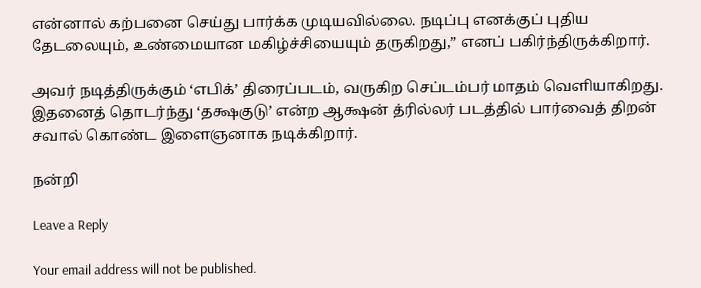என்னால் கற்பனை செய்து பார்க்க முடியவில்லை. நடிப்பு எனக்குப் புதிய தேடலையும், உண்மையான மகிழ்ச்சியையும் தருகிறது,” எனப் பகிர்ந்திருக்கிறார்.

அவர் நடித்திருக்கும் ‘எபிக்’ திரைப்படம், வருகிற செப்டம்பர் மாதம் வெளியாகிறது. இதனைத் தொடர்ந்து ‘தக்ஷகுடு’ என்ற ஆக்ஷன் த்ரில்லர் படத்தில் பார்வைத் திறன் சவால் கொண்ட இளைஞனாக நடிக்கிறார்.

நன்றி

Leave a Reply

Your email address will not be published.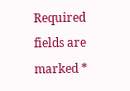Required fields are marked *